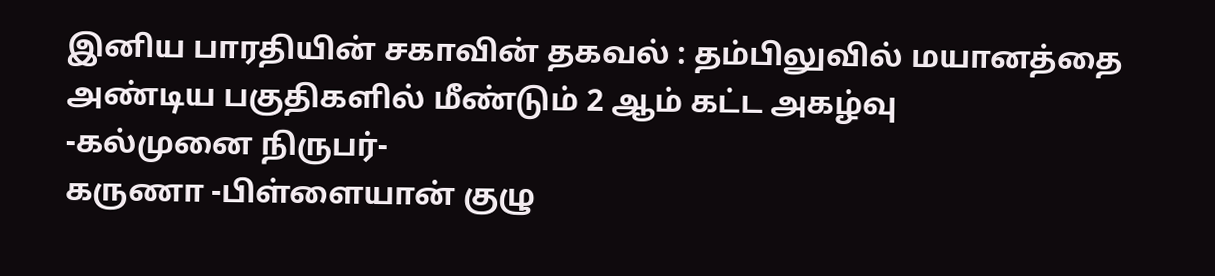இனிய பாரதியின் சகாவின் தகவல் : தம்பிலுவில் மயானத்தை அண்டிய பகுதிகளில் மீண்டும் 2 ஆம் கட்ட அகழ்வு
-கல்முனை நிருபர்-
கருணா -பிள்ளையான் குழு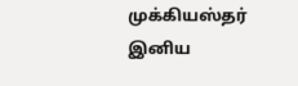முக்கியஸ்தர் இனிய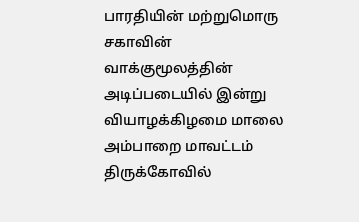பாரதியின் மற்றுமொரு சகாவின் வாக்குமூலத்தின் அடிப்படையில் இன்று வியாழக்கிழமை மாலை அம்பாறை மாவட்டம் திருக்கோவில்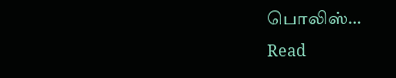பொலிஸ்…
Read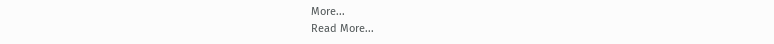More...
Read More...